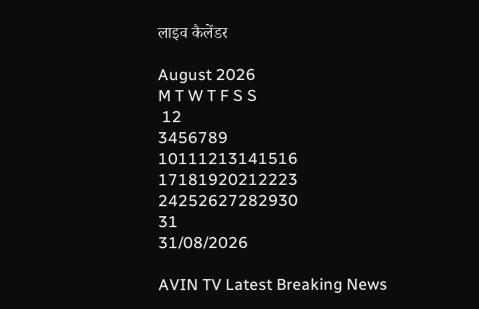लाइव कैलेंडर

August 2026
M T W T F S S
 12
3456789
10111213141516
17181920212223
24252627282930
31
31/08/2026

AVIN TV Latest Breaking News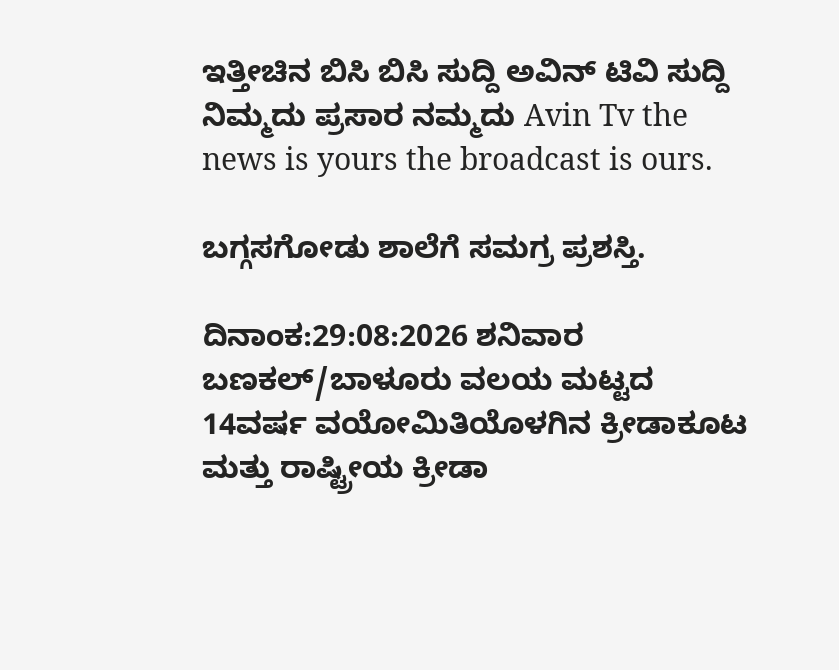ಇತ್ತೀಚಿನ ಬಿಸಿ ಬಿಸಿ ಸುದ್ದಿ ಅವಿನ್ ಟಿವಿ ಸುದ್ದಿ ನಿಮ್ಮದು ಪ್ರಸಾರ ನಮ್ಮದು Avin Tv the news is yours the broadcast is ours.

ಬಗ್ಗಸಗೋಡು ಶಾಲೆಗೆ ಸಮಗ್ರ ಪ್ರಶಸ್ತಿ.

ದಿನಾಂಕ:29:08:2026 ಶನಿವಾರ ಬಣಕಲ್/ಬಾಳೂರು ವಲಯ ಮಟ್ಟದ 14ವರ್ಷ ವಯೋಮಿತಿಯೊಳಗಿನ ಕ್ರೀಡಾಕೂಟ ಮತ್ತು ರಾಷ್ಟ್ರೀಯ ಕ್ರೀಡಾ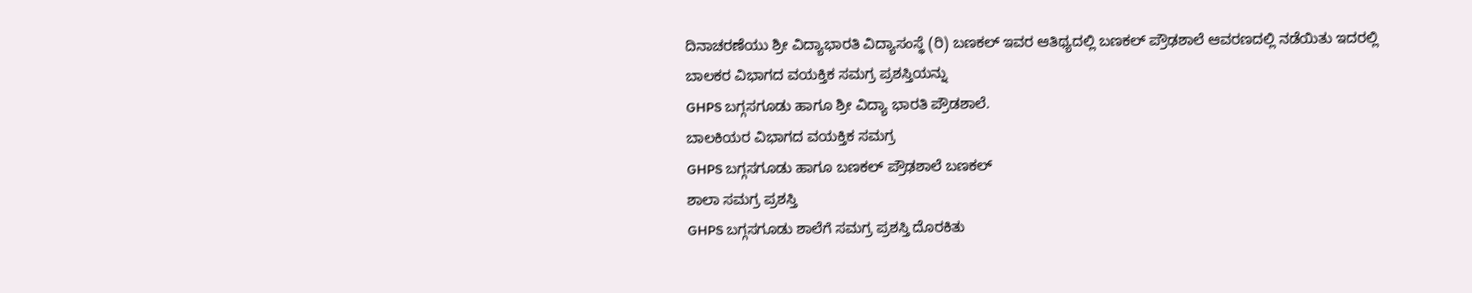ದಿನಾಚರಣೆಯು ಶ್ರೀ ವಿದ್ಯಾಭಾರತಿ ವಿದ್ಯಾಸಂಸ್ಥೆ (ರಿ) ಬಣಕಲ್ ಇವರ ಆತಿಥ್ಯದಲ್ಲಿ ಬಣಕಲ್ ಪ್ರೌಢಶಾಲೆ ಆವರಣದಲ್ಲಿ ನಡೆಯಿತು ಇದರಲ್ಲಿ
ಬಾಲಕರ ವಿಭಾಗದ ವಯಕ್ತಿಕ ಸಮಗ್ರ ಪ್ರಶಸ್ತಿಯನ್ನು
GHPS ಬಗ್ಗಸಗೂಡು ಹಾಗೂ ಶ್ರೀ ವಿದ್ಯಾ ಭಾರತಿ ಪ್ರೌಡಶಾಲೆ.
ಬಾಲಕಿಯರ ವಿಭಾಗದ ವಯಕ್ತಿಕ ಸಮಗ್ರ
GHPS ಬಗ್ಗಸಗೂಡು ಹಾಗೂ ಬಣಕಲ್ ಪ್ರೌಢಶಾಲೆ ಬಣಕಲ್
ಶಾಲಾ ಸಮಗ್ರ ಪ್ರಶಸ್ತಿ
GHPS ಬಗ್ಗಸಗೂಡು ಶಾಲೆಗೆ ಸಮಗ್ರ ಪ್ರಶಸ್ತಿ ದೊರಕಿತು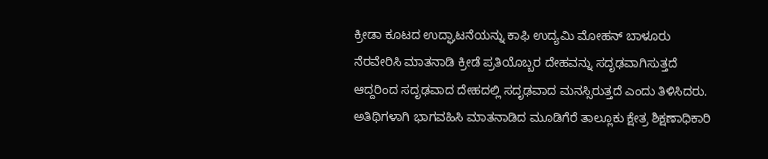ಕ್ರೀಡಾ ಕೂಟದ ಉದ್ಘಾಟನೆಯನ್ನು ಕಾಫಿ ಉದ್ಯಮಿ ಮೋಹನ್ ಬಾಳೂರು ನೆರವೇರಿಸಿ ಮಾತನಾಡಿ ಕ್ರೀಡೆ ಪ್ರತಿಯೊಬ್ಬರ ದೇಹವನ್ನು ಸದೃಢವಾಗಿಸುತ್ತದೆ ಆದ್ದರಿಂದ ಸದೃಢವಾದ ದೇಹದಲ್ಲಿ ಸದೃಢವಾದ ಮನಸ್ಸಿರುತ್ತದೆ ಎಂದು ತಿಳಿಸಿದರು.
ಅತಿಥಿಗಳಾಗಿ ಭಾಗವಹಿಸಿ ಮಾತನಾಡಿದ ಮೂಡಿಗೆರೆ ತಾಲ್ಲೂಕು ಕ್ಷೇತ್ರ ಶಿಕ್ಷಣಾಧಿಕಾರಿ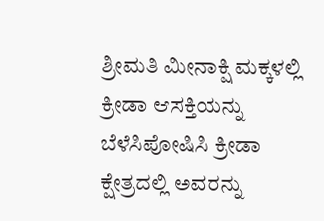ಶ್ರೀಮತಿ ಮೀನಾಕ್ಷಿ ಮಕ್ಕಳಲ್ಲಿ ಕ್ರೀಡಾ ಆಸಕ್ತಿಯನ್ನು ಬೆಳೆಸಿಪೋಷಿಸಿ ಕ್ರೀಡಾ ಕ್ಷೇತ್ರದಲ್ಲಿ ಅವರನ್ನು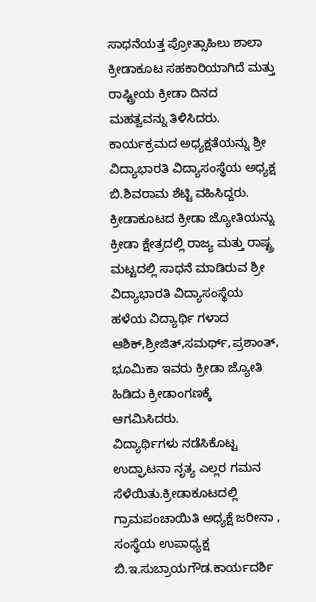ಸಾಧನೆಯತ್ತ ಪ್ರೋತ್ಸಾಹಿಲು ಶಾಲಾ ಕ್ರೀಡಾಕೂಟ ಸಹಕಾರಿಯಾಗಿದೆ ಮತ್ತು ರಾಷ್ಟ್ರೀಯ ಕ್ರೀಡಾ ದಿನದ ಮಹತ್ವವನ್ನು ತಿಳಿಸಿದರು.
ಕಾರ್ಯಕ್ರಮದ ಅಧ್ಯಕ್ಷತೆಯನ್ನು ಶ್ರೀ ವಿದ್ಯಾಭಾರತಿ ವಿದ್ಯಾಸಂಸ್ಥೆಯ ಅಧ್ಯಕ್ಷ ಬಿ.ಶಿವರಾಮ ಶೆಟ್ಟಿ ವಹಿಸಿದ್ದರು.
ಕ್ರೀಡಾಕೂಟದ ಕ್ರೀಡಾ ಜ್ಯೋತಿಯನ್ನು ಕ್ರೀಡಾ ಕ್ಷೇತ್ರದಲ್ಲಿ ರಾಜ್ಯ ಮತ್ತು ರಾಷ್ಟ್ರ ಮಟ್ಟದಲ್ಲಿ ಸಾಧನೆ ಮಾಡಿರುವ ಶ್ರೀ ವಿದ್ಯಾಭಾರತಿ ವಿದ್ಯಾಸಂಸ್ಥೆಯ ಹಳೆಯ ವಿದ್ಯಾರ್ಥಿ ಗಳಾದ ಆಶಿಕ್,ಶ್ರೀಜಿತ್,ಸಮರ್ಥ್,ಪ್ರಶಾಂತ್, ಭೂಮಿಕಾ ಇವರು ಕ್ರೀಡಾ ಜ್ಯೋತಿ ಹಿಡಿದು ಕ್ರೀಡಾಂಗಣಕ್ಕೆ ಆಗಮಿಸಿದರು.
ವಿದ್ಯಾರ್ಥಿಗಳು ನಡೆಸಿಕೊಟ್ಟ ಉದ್ಘಾಟನಾ ನೃತ್ಯ ಎಲ್ಲರ ಗಮನ ಸೆಳೆಯಿತು.ಕ್ರೀಡಾಕೂಟದಲ್ಲಿ ಗ್ರಾಮಪಂಚಾಯಿತಿ ಅಧ್ಯಕ್ಷೆ ಜರೀನಾ , ಸಂಸ್ಥೆಯ ಉಪಾಧ್ಯಕ್ಷ ಬಿ.ಇ.ಸುಬ್ರಾಯಗೌಡ.ಕಾರ್ಯದರ್ಶಿ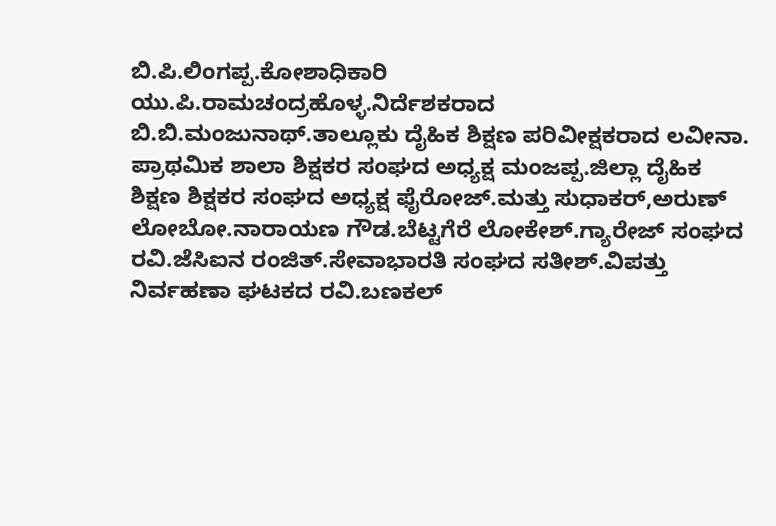ಬಿ.ಪಿ.ಲಿಂಗಪ್ಪ.ಕೋಶಾಧಿಕಾರಿ ಯು.ಪಿ.ರಾಮಚಂದ್ರಹೊಳ್ಳ.ನಿರ್ದೆಶಕರಾದ ಬಿ.ಬಿ.ಮಂಜುನಾಥ್.ತಾಲ್ಲೂಕು ದೈಹಿಕ ಶಿಕ್ಷಣ ಪರಿವೀಕ್ಷಕರಾದ ಲವೀನಾ. ಪ್ರಾಥಮಿಕ ಶಾಲಾ ಶಿಕ್ಷಕರ ಸಂಘದ ಅಧ್ಯಕ್ಷ ಮಂಜಪ್ಪ.ಜಿಲ್ಲಾ ದೈಹಿಕ ಶಿಕ್ಷಣ ಶಿಕ್ಷಕರ ಸಂಘದ ಅಧ್ಯಕ್ಷ ಫೈರೋಜ್.ಮತ್ತು ಸುಧಾಕರ್,ಅರುಣ್ ಲೋಬೋ.ನಾರಾಯಣ ಗೌಡ.ಬೆಟ್ಟಗೆರೆ ಲೋಕೇಶ್.ಗ್ಯಾರೇಜ್ ಸಂಘದ ರವಿ.ಜೆಸಿಐನ ರಂಜಿತ್.ಸೇವಾಭಾರತಿ ಸಂಘದ ಸತೀಶ್.ವಿಪತ್ತು ನಿರ್ವಹಣಾ ಘಟಕದ ರವಿ.ಬಣಕಲ್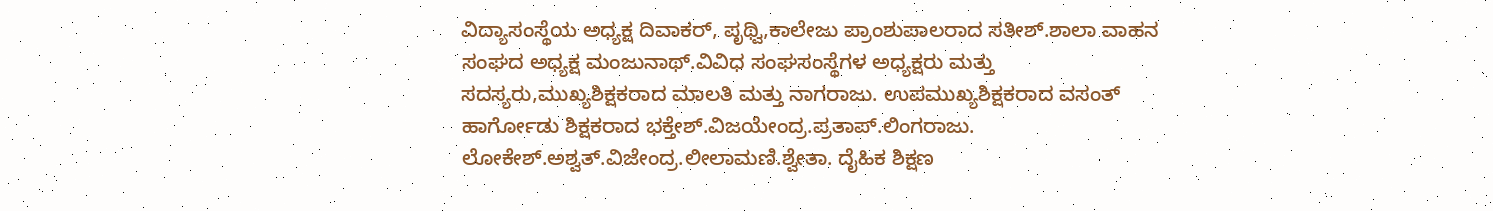ವಿದ್ಯಾಸಂಸ್ಥೆಯ ಅಧ್ಯಕ್ಷ ದಿವಾಕರ್, ಪೃಥ್ವಿ,ಕಾಲೇಜು ಪ್ರಾಂಶುಪಾಲರಾದ ಸತೀಶ್.ಶಾಲಾ ವಾಹನ ಸಂಘದ ಅಧ್ಯಕ್ಷ ಮಂಜುನಾಥ್.ವಿವಿಧ ಸಂಘಸಂಸ್ಥೆಗಳ ಅಧ್ಯಕ್ಷರು ಮತ್ತು ಸದಸ್ಯರು,ಮುಖ್ಯಶಿಕ್ಷಕರಾದ ಮಾಲತಿ ಮತ್ತು ನಾಗರಾಜು. ಉಪಮುಖ್ಯಶಿಕ್ಷಕರಾದ ವಸಂತ್ ಹಾರ್ಗೋಡು ಶಿಕ್ಷಕರಾದ ಭಕ್ತೇಶ್.ವಿಜಯೇಂದ್ರ.ಪ್ರತಾಪ್.ಲಿಂಗರಾಜು.
ಲೋಕೇಶ್.ಅಶ್ವತ್.ವಿಜೇಂದ್ರ.ಲೀಲಾಮಣಿ.ಶ್ವೇತಾ. ದೈಹಿಕ ಶಿಕ್ಷಣ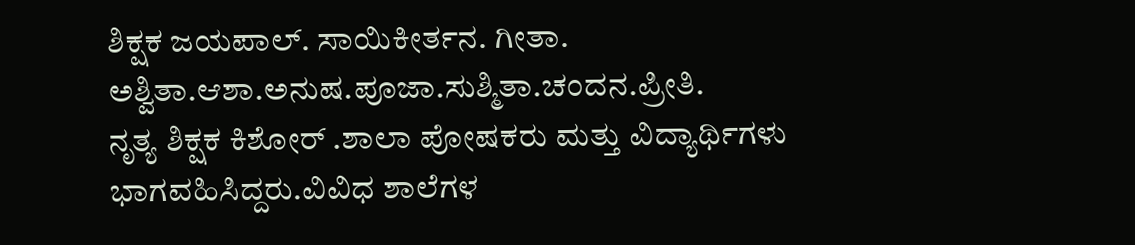ಶಿಕ್ಷಕ ಜಯಪಾಲ್. ಸಾಯಿಕೀರ್ತನ. ಗೀತಾ.
ಅಶ್ವಿತಾ.ಆಶಾ.ಅನುಷ.ಪೂಜಾ.ಸುಶ್ಮಿತಾ.ಚಂದನ.ಪ್ರೀತಿ.
ನೃತ್ಯ ಶಿಕ್ಷಕ ಕಿಶೋರ್ .ಶಾಲಾ ಪೋಷಕರು ಮತ್ತು ವಿದ್ಯಾರ್ಥಿಗಳು ಭಾಗವಹಿಸಿದ್ದರು.ವಿವಿಧ ಶಾಲೆಗಳ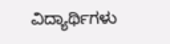ವಿದ್ಯಾರ್ಥಿಗಳು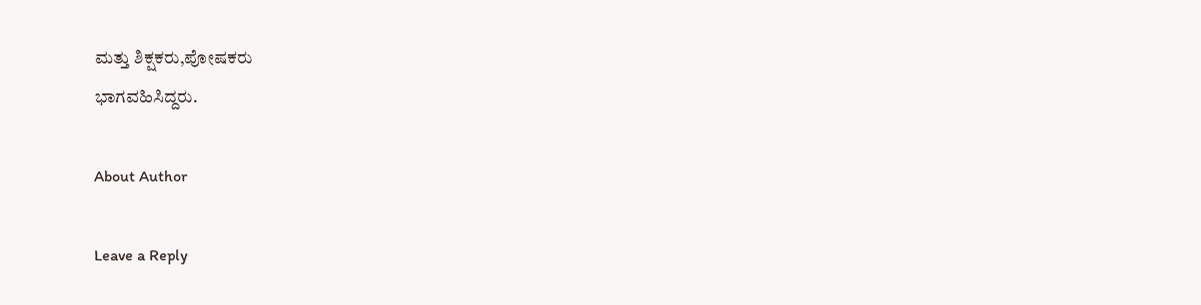ಮತ್ತು ಶಿಕ್ಷಕರು,ಪೋಷಕರು
ಭಾಗವಹಿಸಿದ್ದರು.

About Author

Leave a Reply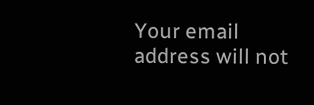Your email address will not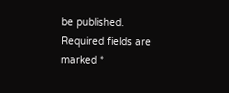be published. Required fields are marked *